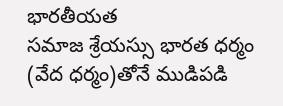భారతీయత
సమాజ శ్రేయస్సు భారత ధర్మం (వేద ధర్మం)తోనే ముడిపడి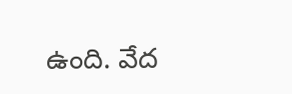ఉంది. వేద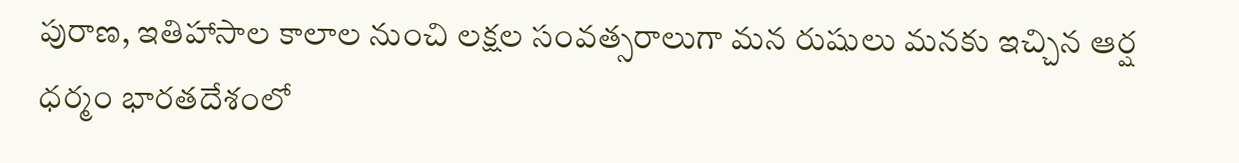పురాణ, ఇతిహాసాల కాలాల నుంచి లక్షల సంవత్సరాలుగా మన రుషులు మనకు ఇచ్చిన ఆర్ష ధర్మం భారతదేశంలో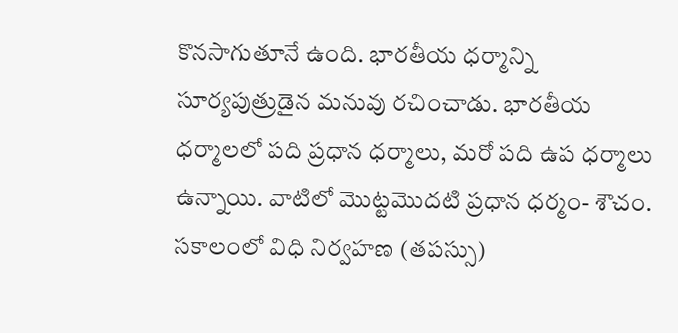కొనసాగుతూనే ఉంది. భారతీయ ధర్మాన్ని సూర్యపుత్రుడైన మనువు రచించాడు. భారతీయ ధర్మాలలో పది ప్రధాన ధర్మాలు, మరో పది ఉప ధర్మాలు ఉన్నాయి. వాటిలో మొట్టమొదటి ప్రధాన ధర్మం- శౌచం. సకాలంలో విధి నిర్వహణ (తపస్సు)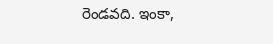రెండవది. ఇంకా,